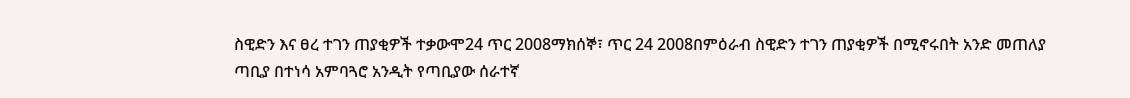ስዊድን እና ፀረ ተገን ጠያቂዎች ተቃውሞ24 ጥር 2008ማክሰኞ፣ ጥር 24 2008በምዕራብ ስዊድን ተገን ጠያቂዎች በሚኖሩበት አንድ መጠለያ ጣቢያ በተነሳ አምባጓሮ አንዲት የጣቢያው ሰራተኛ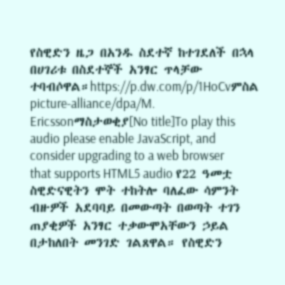የስዊድን ዜጋ በአንዱ ስደተኛ ከተገደለች በኋላ በሀገሪቱ በስደተኞች አንፃር ጥላቻው ተባብሶዋል።https://p.dw.com/p/1HoCvምስል picture-alliance/dpa/M. Ericssonማስታወቂያ[No title]To play this audio please enable JavaScript, and consider upgrading to a web browser that supports HTML5 audio የ22 ዓመቷ ስዊድናዊትን ሞት ተከትሎ ባለፈው ሳምንት ብዙዎች አደባባይ በመውጣት በወጣት ተገን ጠያቂዎች አንፃር ተቃውሞአቸውን ኃይል በታከለበት መንገድ ገልጸዋል። የስዊድን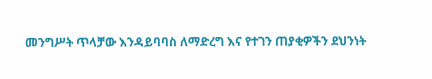መንግሥት ጥላቻው እንዳይባባስ ለማድረግ እና የተገን ጠያቂዎችን ደህንነት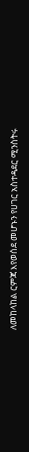ለመከላከል ርምጃ እየወሰደ መሆኑን የሀገር አስተዳደር ሚንስትሩ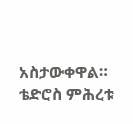አስታውቀዋል። ቴድሮስ ምሕረቱ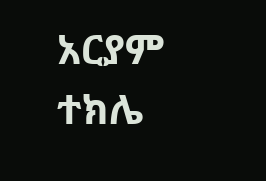አርያም ተክሌ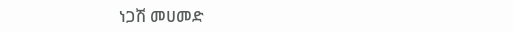ነጋሽ መሀመድ